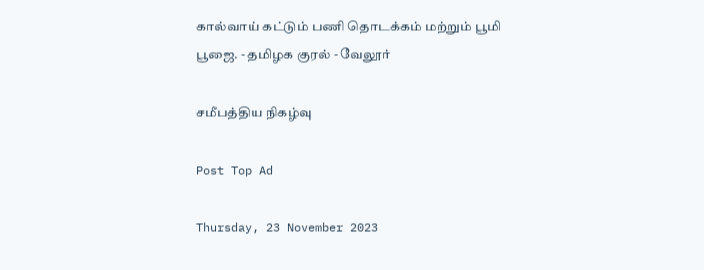கால்வாய் கட்டும் பணி தொடக்கம் மற்றும் பூமி பூஜை. - தமிழக குரல் - வேலூர்

சமீபத்திய நிகழ்வு

Post Top Ad

Thursday, 23 November 2023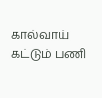கால்வாய் கட்டும் பணி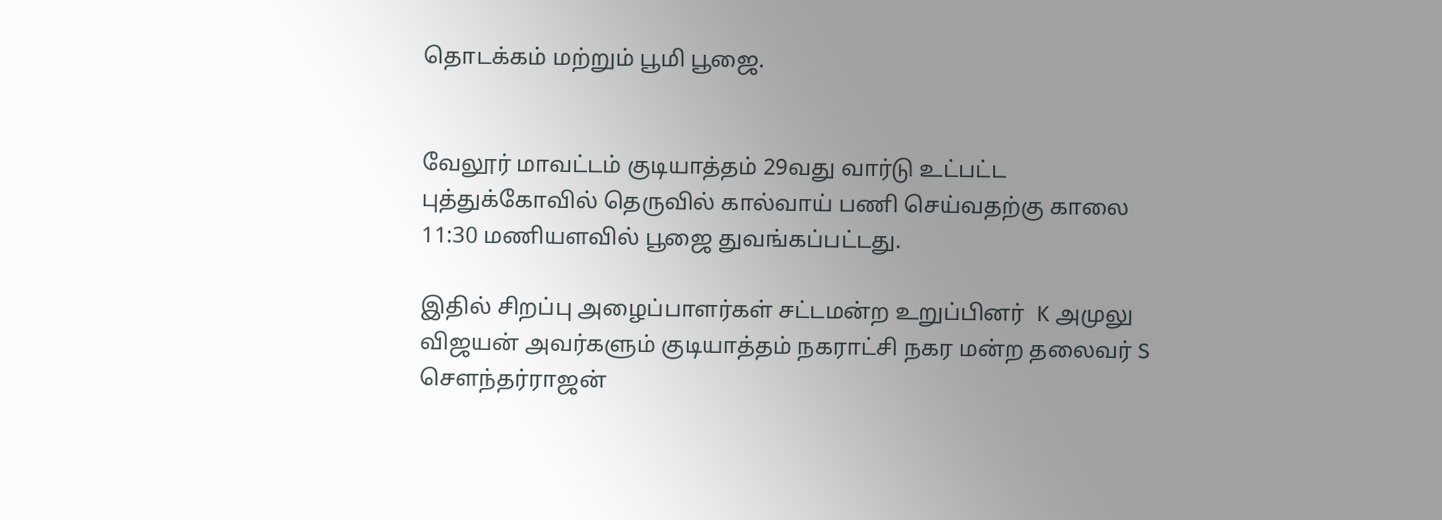தொடக்கம் மற்றும் பூமி பூஜை.


வேலூர் மாவட்டம் குடியாத்தம் 29வது வார்டு உட்பட்ட புத்துக்கோவில் தெருவில் கால்வாய் பணி செய்வதற்கு காலை 11:30 மணியளவில் பூஜை துவங்கப்பட்டது.

இதில் சிறப்பு அழைப்பாளர்கள் சட்டமன்ற உறுப்பினர்  K அமுலு விஜயன் அவர்களும் குடியாத்தம் நகராட்சி நகர மன்ற தலைவர் S சௌந்தர்ராஜன்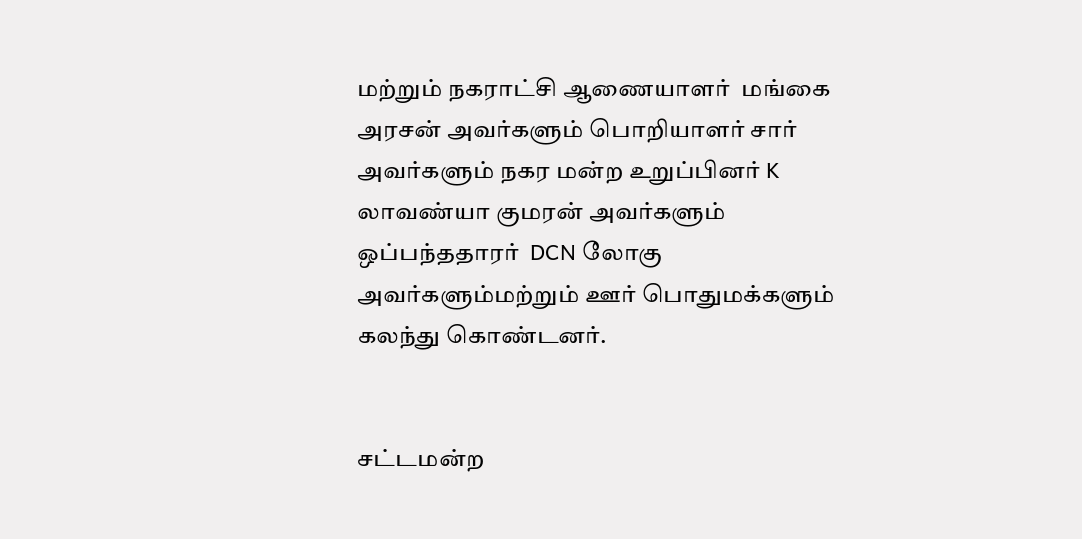மற்றும் நகராட்சி ஆணையாளர்  மங்கை அரசன் அவர்களும் பொறியாளர் சார் அவர்களும் நகர மன்ற உறுப்பினர் K  லாவண்யா குமரன் அவர்களும் ஒப்பந்ததாரர்  DCN லோகு அவர்களும்மற்றும் ஊர் பொதுமக்களும் கலந்து கொண்டனர்.


சட்டமன்ற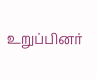உறுப்பினர்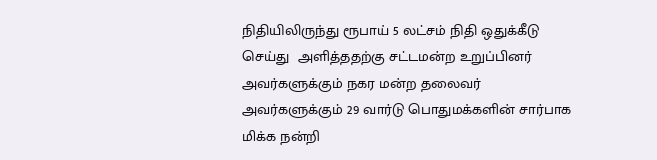நிதியிலிருந்து ரூபாய் 5 லட்சம் நிதி ஒதுக்கீடு செய்து  அளித்ததற்கு சட்டமன்ற உறுப்பினர் அவர்களுக்கும் நகர மன்ற தலைவர் அவர்களுக்கும் 29 வார்டு பொதுமக்களின் சார்பாக மிக்க நன்றி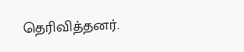தெரிவித்தனர்.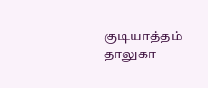குடியாத்தம் தாலுகா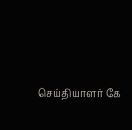செய்தியாளர் கே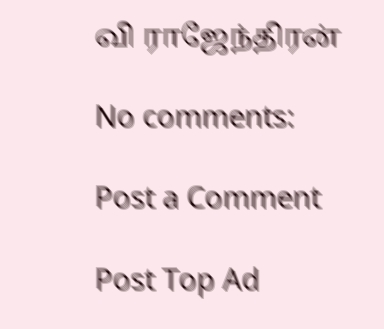வி ராஜேந்திரன்

No comments:

Post a Comment

Post Top Ad